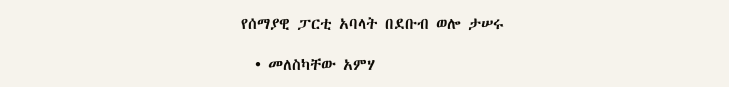የሰማያዊ ፓርቲ አባላት በደቡብ ወሎ ታሠሩ

  • መለስካቸው አምሃ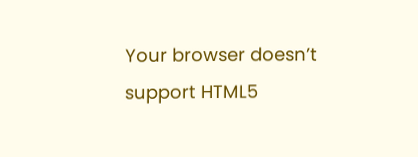Your browser doesn’t support HTML5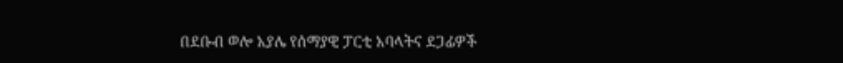በደቡብ ወሎ አያሌ የሰማያዊ ፓርቲ አባላትና ደጋፊዎች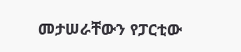መታሠራቸውን የፓርቲው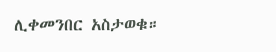ሊቀመንበር አስታወቁ።